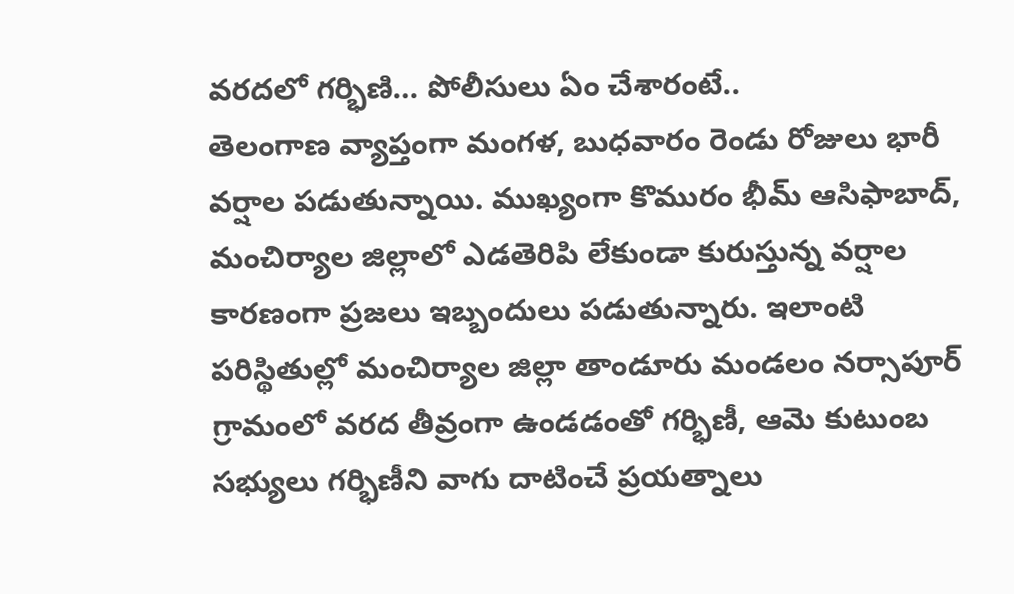వరదలో గర్భిణి… పోలీసులు ఏం చేశారంటే..
తెలంగాణ వ్యాప్తంగా మంగళ, బుధవారం రెండు రోజులు భారీ వర్షాల పడుతున్నాయి. ముఖ్యంగా కొమురం భీమ్ ఆసిఫాబాద్, మంచిర్యాల జిల్లాలో ఎడతెరిపి లేకుండా కురుస్తున్న వర్షాల కారణంగా ప్రజలు ఇబ్బందులు పడుతున్నారు. ఇలాంటి పరిస్థితుల్లో మంచిర్యాల జిల్లా తాండూరు మండలం నర్సాపూర్ గ్రామంలో వరద తీవ్రంగా ఉండడంతో గర్భిణీ, ఆమె కుటుంబ సభ్యులు గర్భిణీని వాగు దాటించే ప్రయత్నాలు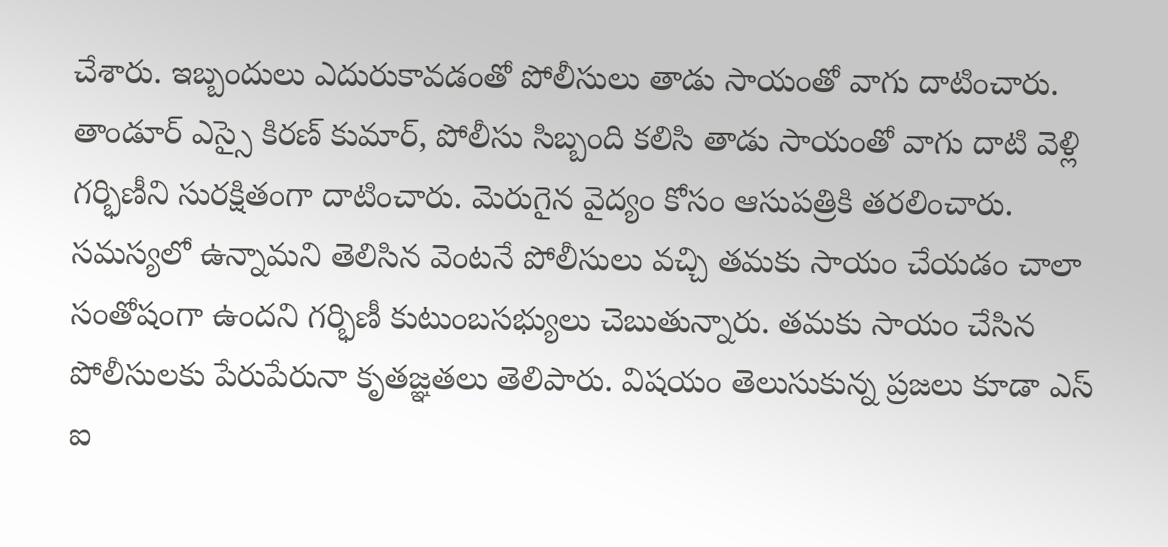చేశారు. ఇబ్బందులు ఎదురుకావడంతో పోలీసులు తాడు సాయంతో వాగు దాటించారు. తాండూర్ ఎస్సై కిరణ్ కుమార్, పోలీసు సిబ్బంది కలిసి తాడు సాయంతో వాగు దాటి వెళ్లి గర్భిణీని సురక్షితంగా దాటించారు. మెరుగైన వైద్యం కోసం ఆసుపత్రికి తరలించారు.
సమస్యలో ఉన్నామని తెలిసిన వెంటనే పోలీసులు వచ్చి తమకు సాయం చేయడం చాలా సంతోషంగా ఉందని గర్భిణీ కుటుంబసభ్యులు చెబుతున్నారు. తమకు సాయం చేసిన పోలీసులకు పేరుపేరునా కృతజ్ఞతలు తెలిపారు. విషయం తెలుసుకున్న ప్రజలు కూడా ఎస్ ఐ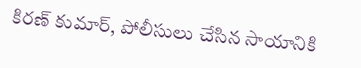కిరణ్ కుమార్, పోలీసులు చేసిన సాయానికి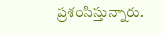ప్రశంసిస్తున్నారు.